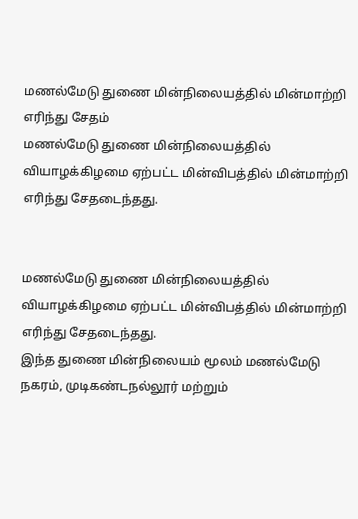மணல்மேடு துணை மின்நிலையத்தில் மின்மாற்றி எரிந்து சேதம்
மணல்மேடு துணை மின்நிலையத்தில் வியாழக்கிழமை ஏற்பட்ட மின்விபத்தில் மின்மாற்றி எரிந்து சேதடைந்தது.


மணல்மேடு துணை மின்நிலையத்தில் வியாழக்கிழமை ஏற்பட்ட மின்விபத்தில் மின்மாற்றி எரிந்து சேதடைந்தது.
இந்த துணை மின்நிலையம் மூலம் மணல்மேடு நகரம், முடிகண்டநல்லூர் மற்றும்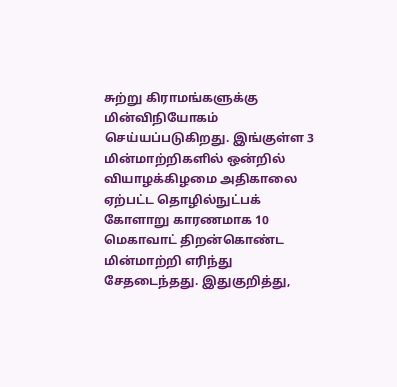சுற்று கிராமங்களுக்கு மின்விநியோகம் செய்யப்படுகிறது. இங்குள்ள 3 மின்மாற்றிகளில் ஒன்றில் வியாழக்கிழமை அதிகாலை ஏற்பட்ட தொழில்நுட்பக் கோளாறு காரணமாக 10 மெகாவாட் திறன்கொண்ட மின்மாற்றி எரிந்து சேதடைந்தது. இதுகுறித்து,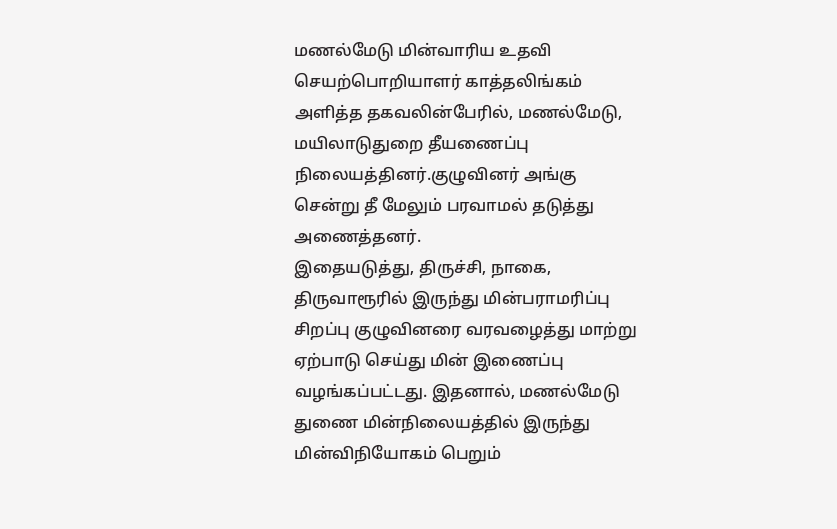மணல்மேடு மின்வாரிய உதவி செயற்பொறியாளர் காத்தலிங்கம் அளித்த தகவலின்பேரில், மணல்மேடு, மயிலாடுதுறை தீயணைப்பு நிலையத்தினர்.குழுவினர் அங்கு சென்று தீ மேலும் பரவாமல் தடுத்து அணைத்தனர்.
இதையடுத்து, திருச்சி, நாகை, திருவாரூரில் இருந்து மின்பராமரிப்பு சிறப்பு குழுவினரை வரவழைத்து மாற்று ஏற்பாடு செய்து மின் இணைப்பு வழங்கப்பட்டது. இதனால், மணல்மேடு துணை மின்நிலையத்தில் இருந்து மின்விநியோகம் பெறும்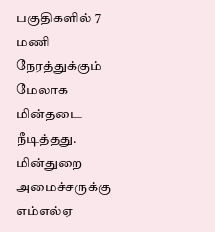பகுதிகளில் 7 மணி நேரத்துக்கும் மேலாக மின்தடை நீடித்தது.
மின்துறை அமைச்சருக்கு எம்எல்ஏ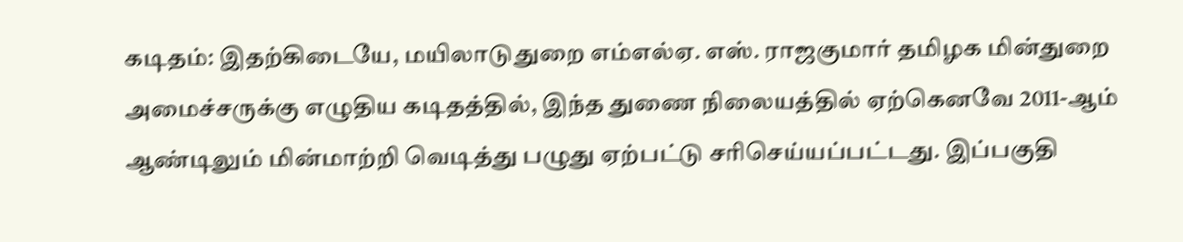கடிதம்: இதற்கிடையே, மயிலாடுதுறை எம்எல்ஏ. எஸ். ராஜகுமார் தமிழக மின்துறை அமைச்சருக்கு எழுதிய கடிதத்தில், இந்த துணை நிலையத்தில் ஏற்கெனவே 2011-ஆம் ஆண்டிலும் மின்மாற்றி வெடித்து பழுது ஏற்பட்டு சரிசெய்யப்பட்டது. இப்பகுதி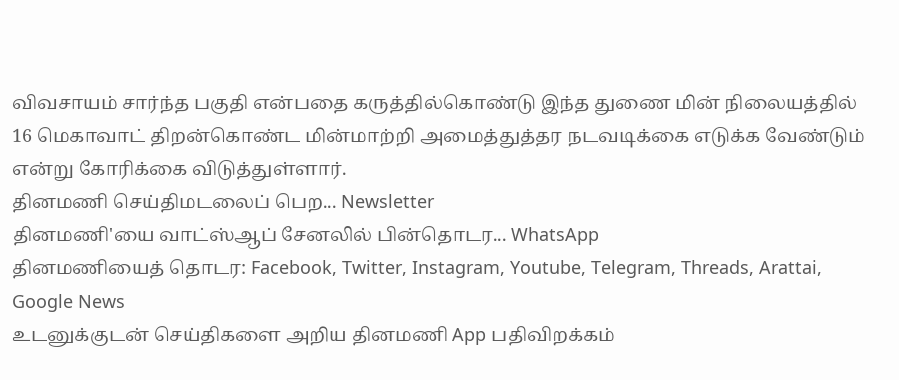விவசாயம் சார்ந்த பகுதி என்பதை கருத்தில்கொண்டு இந்த துணை மின் நிலையத்தில் 16 மெகாவாட் திறன்கொண்ட மின்மாற்றி அமைத்துத்தர நடவடிக்கை எடுக்க வேண்டும் என்று கோரிக்கை விடுத்துள்ளார்.
தினமணி செய்திமடலைப் பெற... Newsletter
தினமணி'யை வாட்ஸ்ஆப் சேனலில் பின்தொடர... WhatsApp
தினமணியைத் தொடர: Facebook, Twitter, Instagram, Youtube, Telegram, Threads, Arattai, Google News
உடனுக்குடன் செய்திகளை அறிய தினமணி App பதிவிறக்கம்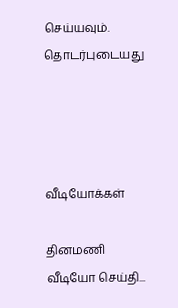செய்யவும்.
தொடர்புடையது




வீடியோக்கள்

தினமணி வீடியோ செய்தி...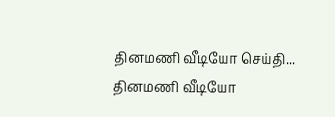தினமணி வீடியோ செய்தி...
தினமணி வீடியோ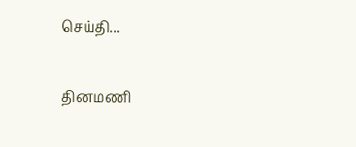செய்தி...

தினமணி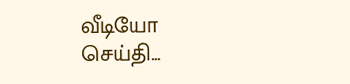வீடியோ செய்தி...